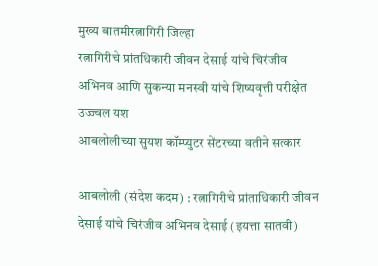मुख्य बातमीरत्नागिरी जिल्हा
रत्नागिरीचे प्रांतधिकारी जीवन देसाई यांचे चिरंजीव अभिनव आणि सुकन्या मनस्वी यांचे शिष्यवृत्ती परीक्षेत उज्ज्वल यश
आबलोलीच्या सुयश कॉम्प्युटर सेंटरच्या वतीने सत्कार

आबलोली (संदेश कदम) : रत्नागिरीचे प्रांताधिकारी जीवन देसाई यांचे चिरंजीव अभिनव देसाई (इयत्ता सातवी)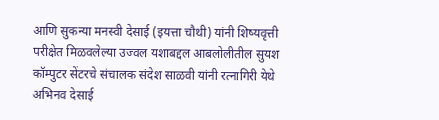आणि सुकन्या मनस्वी देसाई (इयत्ता चौथी) यांनी शिष्यवृत्ती परीक्षेत मिळवलेल्या उज्वल यशाबद्दल आबलोलीतील सुयश कॉम्पुटर सेंटरचे संचालक संदेश साळवी यांनी रत्नागिरी येथे अभिनव देसाई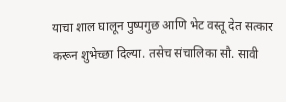याचा शाल घालून पुष्पगुछ आणि भेट वस्तू देत सत्कार करून शुभेच्छा दिल्या. तसेच संचालिका सौ. सावी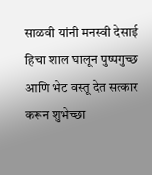साळवी यांनी मनस्वी देसाई हिचा शाल घालून पुष्पगुच्छ आणि भेट वस्तू देत सत्कार करून शुभेच्छा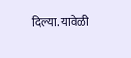दिल्या. यावेळी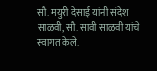सौ. मयुरी देसाई यांनी संदेश साळवी, सौ. सावी साळवी यांचे स्वागत केले.